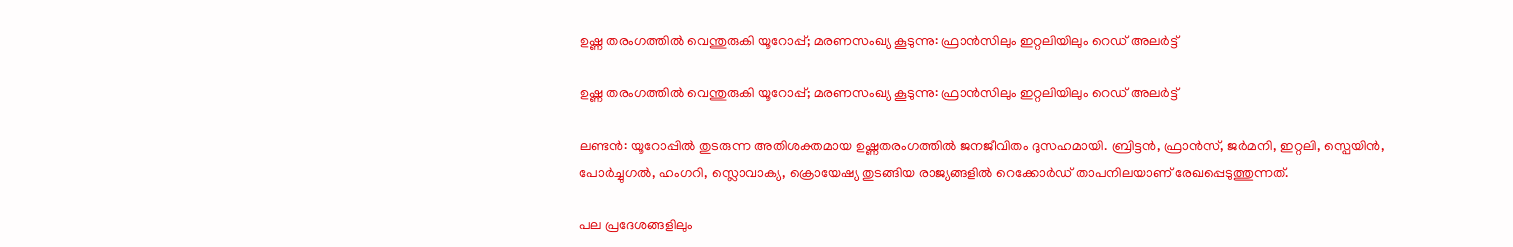ഉഷ്ണ തരംഗത്തില്‍ വെന്തുരുകി യൂറോപ്പ്; മരണസംഖ്യ കൂടുന്നു: ഫ്രാന്‍സിലും ഇറ്റലിയിലും റെഡ് അലര്‍ട്ട്

ഉഷ്ണ തരംഗത്തില്‍ വെന്തുരുകി യൂറോപ്പ്; മരണസംഖ്യ കൂടുന്നു: ഫ്രാന്‍സിലും ഇറ്റലിയിലും റെഡ് അലര്‍ട്ട്

ലണ്ടന്‍: യൂറോപ്പില്‍ തുടരുന്ന അതിശക്തമായ ഉഷ്ണതരംഗത്തില്‍ ജനജീവിതം ദുസഹമായി. ബ്രിട്ടന്‍, ഫ്രാന്‍സ്, ജര്‍മനി, ഇറ്റലി, സ്പെയിന്‍, പോര്‍ച്ചുഗല്‍, ഹംഗറി, സ്ലൊവാക്യ, ക്രൊയേഷ്യ തുടങ്ങിയ രാജ്യങ്ങളില്‍ റെക്കോര്‍ഡ് താപനിലയാണ് രേഖപ്പെടുത്തുന്നത്.

പല പ്രദേശങ്ങളിലും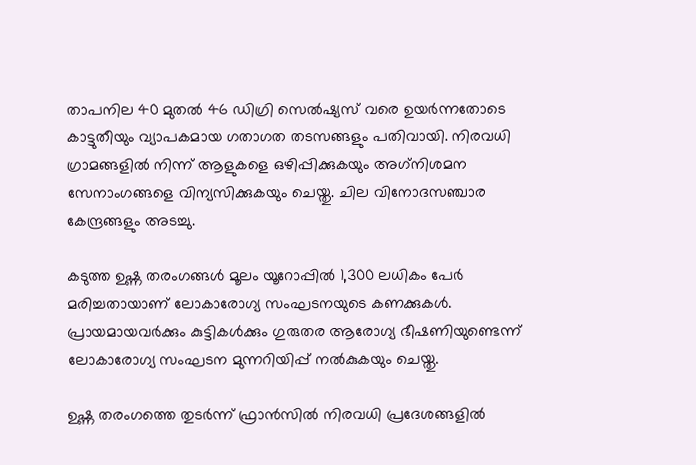താപനില 40 മുതല്‍ 46 ഡിഗ്രി സെല്‍ഷ്യസ് വരെ ഉയര്‍ന്നതോടെ കാട്ടുതീയും വ്യാപകമായ ഗതാഗത തടസങ്ങളും പതിവായി. നിരവധി ഗ്രാമങ്ങളില്‍ നിന്ന് ആളുകളെ ഒഴിപ്പിക്കുകയും അഗ്‌നിശമന സേനാംഗങ്ങളെ വിന്യസിക്കുകയും ചെയ്തു. ചില വിനോദസഞ്ചാര കേന്ദ്രങ്ങളും അടച്ചു.

കടുത്ത ഉഷ്ണ തരംഗങ്ങള്‍ മൂലം യൂറോപ്പില്‍ 1,300 ലധികം പേര്‍ മരിച്ചതായാണ് ലോകാരോഗ്യ സംഘടനയുടെ കണക്കുകള്‍. പ്രായമായവര്‍ക്കും കുട്ടികള്‍ക്കും ഗുരുതര ആരോഗ്യ ഭീഷണിയുണ്ടെന്ന് ലോകാരോഗ്യ സംഘടന മുന്നറിയിപ്പ് നല്‍കുകയും ചെയ്തു.

ഉഷ്ണ തരംഗത്തെ തുടര്‍ന്ന് ഫ്രാന്‍സില്‍ നിരവധി പ്രദേശങ്ങളില്‍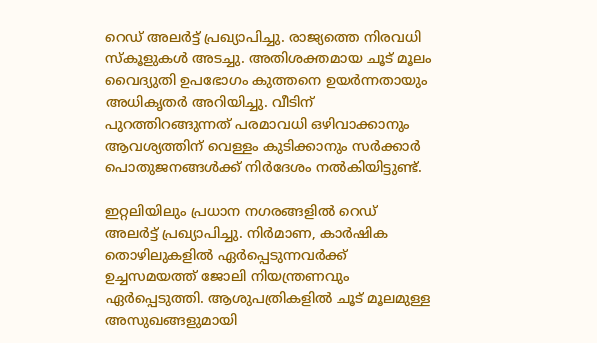റെഡ് അലര്‍ട്ട് പ്രഖ്യാപിച്ചു. രാജ്യത്തെ നിരവധി സ്‌കൂളുകള്‍ അടച്ചു. അതിശക്തമായ ചൂട് മൂലം വൈദ്യുതി ഉപഭോഗം കുത്തനെ ഉയര്‍ന്നതായും അധികൃതര്‍ അറിയിച്ചു. വീടിന് പുറത്തിറങ്ങുന്നത് പരമാവധി ഒഴിവാക്കാനും ആവശ്യത്തിന് വെള്ളം കുടിക്കാനും സര്‍ക്കാര്‍ പൊതുജനങ്ങള്‍ക്ക് നിര്‍ദേശം നല്‍കിയിട്ടുണ്ട്.

ഇറ്റലിയിലും പ്രധാന നഗരങ്ങളില്‍ റെഡ് അലര്‍ട്ട് പ്രഖ്യാപിച്ചു. നിര്‍മാണ, കാര്‍ഷിക തൊഴിലുകളില്‍ ഏര്‍പ്പെടുന്നവര്‍ക്ക് ഉച്ചസമയത്ത് ജോലി നിയന്ത്രണവും ഏര്‍പ്പെടുത്തി. ആശുപത്രികളില്‍ ചൂട് മൂലമുള്ള അസുഖങ്ങളുമായി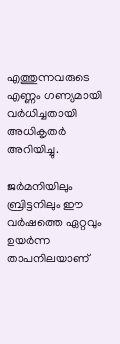എത്തുന്നവരുടെ എണ്ണം ഗണ്യമായി വര്‍ധിച്ചതായി അധികൃതര്‍ അറിയിച്ചു.

ജര്‍മനിയിലും ബ്രിട്ടനിലും ഈ വര്‍ഷത്തെ ഏറ്റവും ഉയര്‍ന്ന താപനിലയാണ്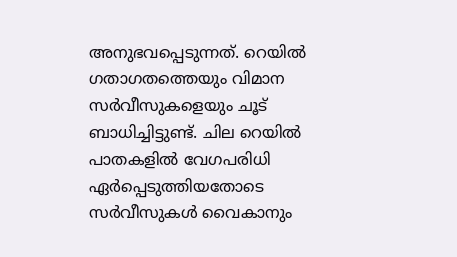അനുഭവപ്പെടുന്നത്. റെയില്‍ ഗതാഗതത്തെയും വിമാന സര്‍വീസുകളെയും ചൂട് ബാധിച്ചിട്ടുണ്ട്. ചില റെയില്‍ പാതകളില്‍ വേഗപരിധി ഏര്‍പ്പെടുത്തിയതോടെ സര്‍വീസുകള്‍ വൈകാനും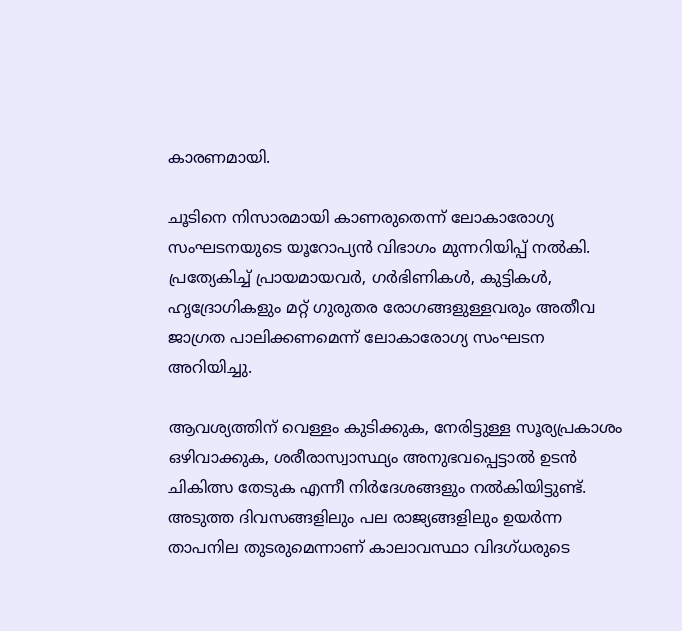കാരണമായി.

ചൂടിനെ നിസാരമായി കാണരുതെന്ന് ലോകാരോഗ്യ സംഘടനയുടെ യൂറോപ്യന്‍ വിഭാഗം മുന്നറിയിപ്പ് നല്‍കി. പ്രത്യേകിച്ച് പ്രായമായവര്‍, ഗര്‍ഭിണികള്‍, കുട്ടികള്‍, ഹൃദ്രോഗികളും മറ്റ് ഗുരുതര രോഗങ്ങളുള്ളവരും അതീവ ജാഗ്രത പാലിക്കണമെന്ന് ലോകാരോഗ്യ സംഘടന അറിയിച്ചു.

ആവശ്യത്തിന് വെള്ളം കുടിക്കുക, നേരിട്ടുള്ള സൂര്യപ്രകാശം ഒഴിവാക്കുക, ശരീരാസ്വാസ്ഥ്യം അനുഭവപ്പെട്ടാല്‍ ഉടന്‍ ചികിത്സ തേടുക എന്നീ നിര്‍ദേശങ്ങളും നല്‍കിയിട്ടുണ്ട്. അടുത്ത ദിവസങ്ങളിലും പല രാജ്യങ്ങളിലും ഉയര്‍ന്ന താപനില തുടരുമെന്നാണ് കാലാവസ്ഥാ വിദഗ്ധരുടെ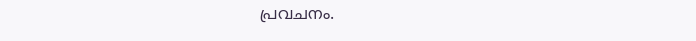പ്രവചനം.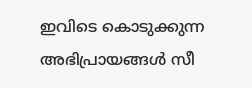ഇവിടെ കൊടുക്കുന്ന അഭിപ്രായങ്ങള്‍ സീ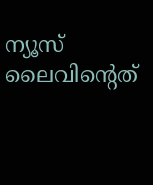ന്യൂസ് ലൈവിന്റെത്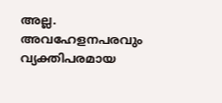അല്ല. അവഹേളനപരവും വ്യക്തിപരമായ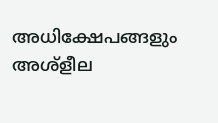അധിക്ഷേപങ്ങളും അശ്‌ളീല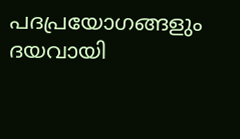പദപ്രയോഗങ്ങളും ദയവായി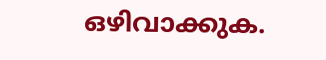ഒഴിവാക്കുക.